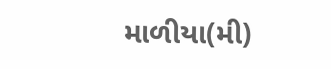માળીયા(મી)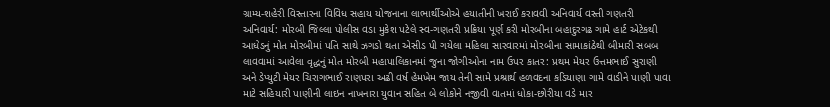ગ્રામ્ય-શહેરી વિસ્તારના વિવિધ સહાય યોજનાના લાભાર્થીઓએ હયાતીની ખરાઈ કરાવવી અનિવાર્ય વસ્તી ગણતરી અનિવાર્ય: મોરબી જિલ્લા પોલીસ વડા મુકેશ પટેલે સ્વ-ગણતરી પ્રક્રિયા પૂર્ણ કરી મોરબીના બહાદુરગઢ ગામે હાર્ટ એટેકથી આધેડનું મોત મોરબીમાં પતિ સાથે ઝગડો થતા એસીડ પી ગયેલા મહિલા સારવારમાં મોરબીના સામાકાંઠેથી બીમારી સબબ લાવવામાં આવેલા વૃદ્ધનું મોત મોરબી મહાપાલિકાનમાં જુના જોગીઓના નામ ઉપર કાતર: પ્રથમ મેયર ઉત્તમભાઈ સુરાણી અને ડેપ્યુટી મેયર ચિરાગભાઈ રાણપરા અઢી વર્ષ હેમખેમ જાય તેની સામે પ્રશ્રાર્થ હળવદના કડિયાણા ગામે વાડીને પાણી પાવા માટે સહિયારી પાણીની લાઇન નાખનારા યુવાન સહિત બે લોકોને નજીવી વાતમાં ધોકા-છોરીયા વડે માર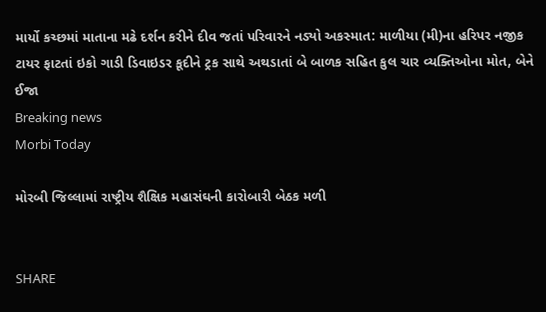માર્યો કચ્છમાં માતાના મઢે દર્શન કરીને દીવ જતાં પરિવારને નડ્યો અકસ્માત: માળીયા (મી)ના હરિપર નજીક ટાયર ફાટતાં ઇકો ગાડી ડિવાઇડર કૂદીને ટ્રક સાથે અથડાતાં બે બાળક સહિત કુલ ચાર વ્યક્તિઓના મોત, બેને ઈજા
Breaking news
Morbi Today

મોરબી જિલ્લામાં રાષ્ટ્રીય શૈક્ષિક મહાસંઘની કારોબારી બેઠક મળી


SHARE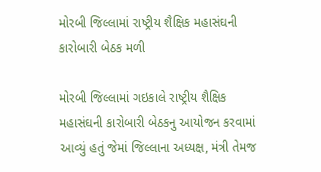મોરબી જિલ્લામાં રાષ્ટ્રીય શૈક્ષિક મહાસંઘની કારોબારી બેઠક મળી

મોરબી જિલ્લામાં ગઇકાલે રાષ્ટ્રીય શૈક્ષિક મહાસંઘની કારોબારી બેઠકનુ આયોજન કરવામાં આવ્યું હતું જેમાં જિલ્લાના અધ્યક્ષ, મંત્રી તેમજ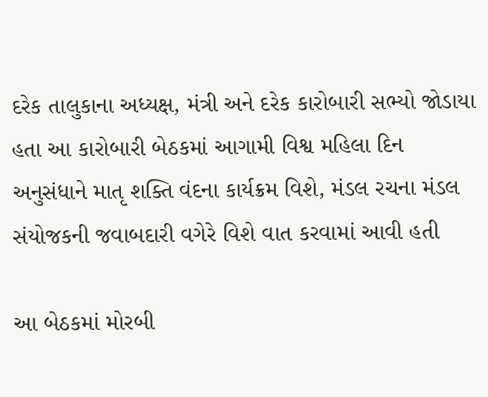દરેક તાલુકાના અધ્યક્ષ, મંત્રી અને દરેક કારોબારી સભ્યો જોડાયા હતા આ કારોબારી બેઠકમાં આગામી વિશ્વ મહિલા દિન અનુસંધાને માતૃ શક્તિ વંદના કાર્યક્રમ વિશે, મંડલ રચના મંડલ સંયોજકની જવાબદારી વગેરે વિશે વાત કરવામાં આવી હતી

આ બેઠકમાં મોરબી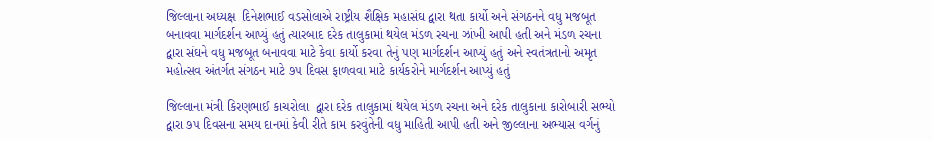જિલ્લાના અધ્યક્ષ  દિનેશભાઈ વડસોલાએ રાષ્ટ્રીય શૈક્ષિક મહાસંઘ દ્વારા થતા કાર્યો અને સંગઠનને વધુ મજબૂત બનાવવા માર્ગદર્શન આપ્યું હતું ત્યારબાદ દરેક તાલુકામાં થયેલ મંડળ રચના ઝાંખી આપી હતી અને મંડળ રચના દ્વારા સંઘને વધુ મજબૂત બનાવવા માટે કેવા કાર્યો કરવા તેનું પણ માર્ગદર્શન આપ્યું હતું અને સ્વતંત્રતાનો અમૃત મહોત્સવ અંતર્ગત સંગઠન માટે ૭૫ દિવસ ફાળવવા માટે કાર્યકરોને માર્ગદર્શન આપ્યું હતું

જિલ્લાના મંત્રી કિરણભાઈ કાચરોલા  દ્વારા દરેક તાલુકામાં થયેલ મંડળ રચના અને દરેક તાલુકાના કારોબારી સભ્યો દ્વારા ૭૫ દિવસના સમય દાનમાં કેવી રીતે કામ કરવુંતેની વધુ માહિતી આપી હતી અને જીલ્લાના અભ્યાસ વર્ગનું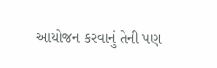આયોજન કરવાનું તેની પણ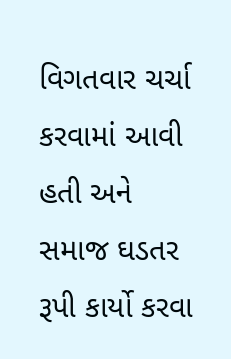વિગતવાર ચર્ચા કરવામાં આવી હતી અને સમાજ ઘડતર રૂપી કાર્યો કરવા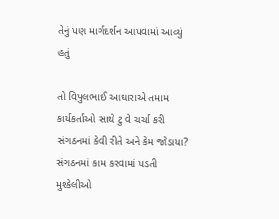તેનું પણ માર્ગદર્શન આપવામાં આવ્યું હતું

તો વિપુલભાઈ આઘારાએ તમામ કાર્યકર્તાઓ સાથે ટુ વે ચર્ચા કરી સંગઠનમાં કેવી રીતે અને કેમ જોડાયા? સંગઠનમાં કામ કરવામાં પડતી મુશ્કેલીઓ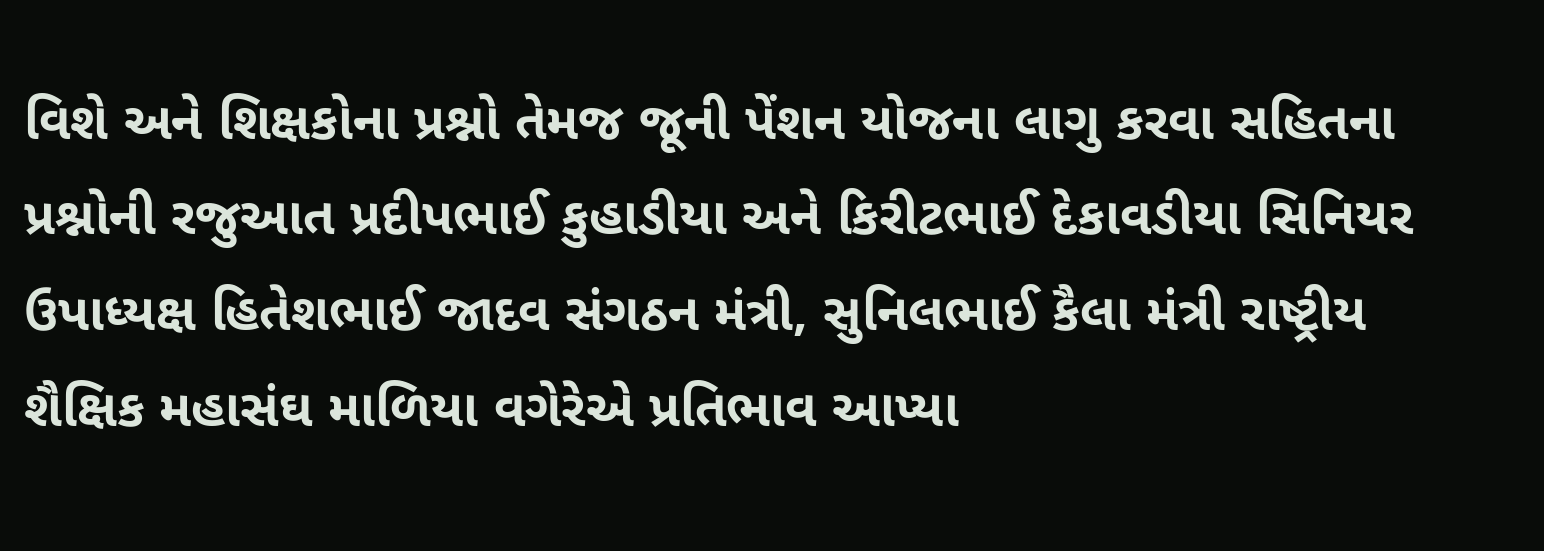વિશે અને શિક્ષકોના પ્રશ્નો તેમજ જૂની પેંશન યોજના લાગુ કરવા સહિતના પ્રશ્નોની રજુઆત પ્રદીપભાઈ કુહાડીયા અને કિરીટભાઈ દેકાવડીયા સિનિયર ઉપાધ્યક્ષ હિતેશભાઈ જાદવ સંગઠન મંત્રી, સુનિલભાઈ કૈલા મંત્રી રાષ્ટ્રીય શૈક્ષિક મહાસંઘ માળિયા વગેરેએ પ્રતિભાવ આપ્યા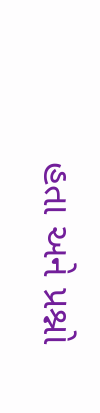હતા અને પ્રશ્નો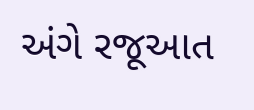અંગે રજૂઆત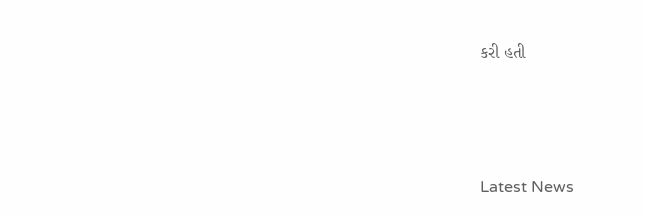કરી હતી






Latest News